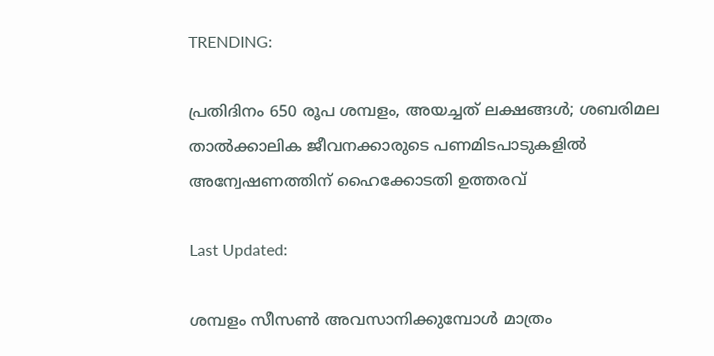TRENDING:

പ്രതിദിനം 650 രൂപ ശമ്പളം, അയച്ചത് ലക്ഷങ്ങൾ; ശബരിമല താൽക്കാലിക ജീവനക്കാരുടെ പണമിടപാടുകളില്‍ അന്വേഷണത്തിന് ഹൈക്കോടതി ഉത്തരവ്

Last Updated:

ശമ്പളം സീസൺ അവസാനിക്കുമ്പോൾ മാത്രം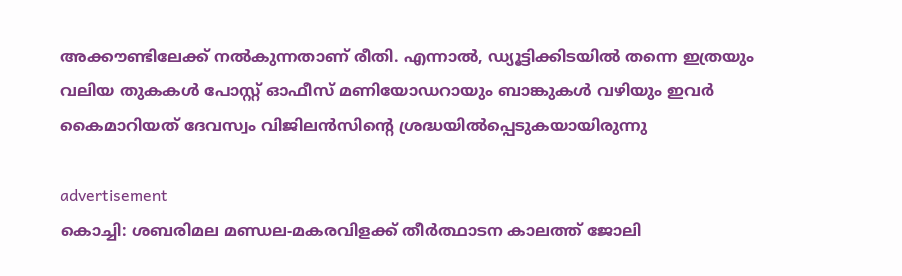അക്കൗണ്ടിലേക്ക് നൽകുന്നതാണ് രീതി. എന്നാൽ, ഡ്യൂട്ടിക്കിടയിൽ തന്നെ ഇത്രയും വലിയ തുകകൾ പോസ്റ്റ് ഓഫീസ് മണിയോഡറായും ബാങ്കുകൾ വഴിയും ഇവർ കൈമാറിയത് ദേവസ്വം വിജിലൻസിന്റെ ശ്രദ്ധയിൽപ്പെടുകയായിരുന്നു

advertisement
കൊച്ചി: ശബരിമല മണ്ഡല-മകരവിളക്ക് തീർത്ഥാടന കാലത്ത് ജോലി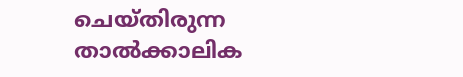ചെയ്തിരുന്ന താൽക്കാലിക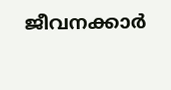ജീവനക്കാർ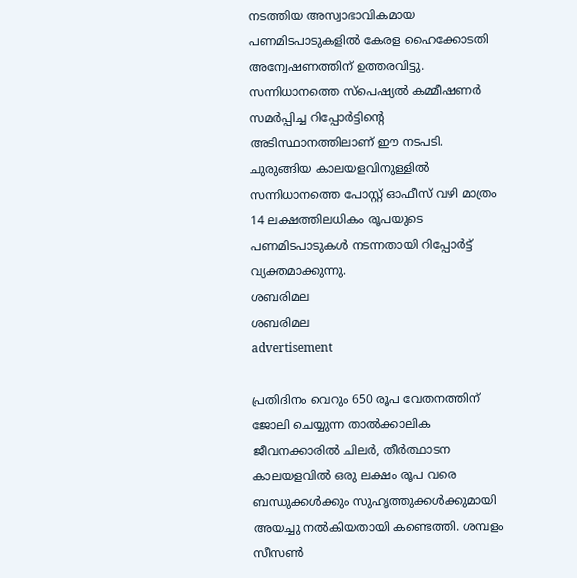നടത്തിയ അസ്വാഭാവികമായ പണമിടപാടുകളിൽ കേരള ഹൈക്കോടതി അന്വേഷണത്തിന് ഉത്തരവിട്ടു. സന്നിധാനത്തെ സ്പെഷ്യൽ കമ്മീഷണർ സമർപ്പിച്ച റിപ്പോർട്ടിന്റെ അടിസ്ഥാനത്തിലാണ് ഈ നടപടി. ചുരുങ്ങിയ കാലയളവിനുള്ളിൽ സന്നിധാനത്തെ പോസ്റ്റ് ഓഫീസ് വഴി മാത്രം 14 ലക്ഷത്തിലധികം രൂപയുടെ പണമിടപാടുകൾ നടന്നതായി റിപ്പോർട്ട് വ്യക്തമാക്കുന്നു.
ശബരിമല
ശബരിമല
advertisement

പ്രതിദിനം വെറും 650 രൂപ വേതനത്തിന് ജോലി ചെയ്യുന്ന താൽക്കാലിക ജീവനക്കാരിൽ ചിലർ, തീർത്ഥാടന കാലയളവിൽ ഒരു ലക്ഷം രൂപ വരെ ബന്ധുക്കൾക്കും സുഹൃത്തുക്കൾക്കുമായി അയച്ചു നൽകിയതായി കണ്ടെത്തി. ശമ്പളം സീസൺ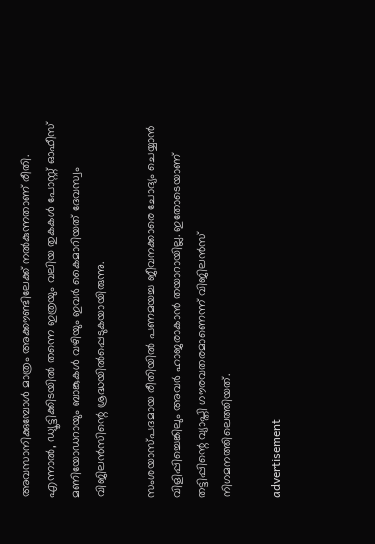അവസാനിക്കുമ്പോൾ മാത്രം അക്കൗണ്ടിലേക്ക് നൽകുന്നതാണ് രീതി. എന്നാൽ, ഡ്യൂട്ടിക്കിടയിൽ തന്നെ ഇത്രയും വലിയ തുകകൾ പോസ്റ്റ് ഓഫീസ് മണിയോഡറായും ബാങ്കുകൾ വഴിയും ഇവർ കൈമാറിയത് ദേവസ്വം വിജിലൻസിന്റെ ശ്രദ്ധയിൽപ്പെടുകയായിരുന്നു.

സംശയാസ്പദമായ രീതിയിൽ പണമയച്ച ജീവനക്കാരെ ചോദ്യം ചെയ്യാൻ വിളിപ്പിച്ചെങ്കിലും അവർ ഹാജരാകാൻ തയാറായില്ല. ഇതോടെയാണ് തട്ടിപ്പിന്റെ വ്യാപ്തി ഗൗരവതരമാണെന്ന് വിജിലൻസ് നിഗമനത്തിലെത്തിയത്.

advertisement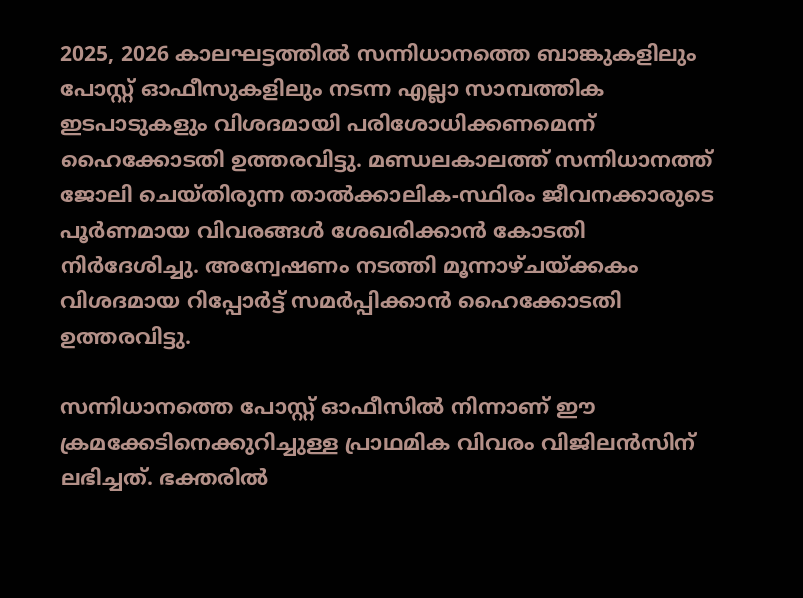2025, 2026 കാലഘട്ടത്തിൽ സന്നിധാനത്തെ ബാങ്കുകളിലും പോസ്റ്റ് ഓഫീസുകളിലും നടന്ന എല്ലാ സാമ്പത്തിക ഇടപാടുകളും വിശദമായി പരിശോധിക്കണമെന്ന് ഹൈക്കോടതി ഉത്തരവിട്ടു. മണ്ഡലകാലത്ത് സന്നിധാനത്ത് ജോലി ചെയ്തിരുന്ന താൽക്കാലിക-സ്ഥിരം ജീവനക്കാരുടെ പൂർണമായ വിവരങ്ങൾ ശേഖരിക്കാൻ കോടതി നിർദേശിച്ചു. അന്വേഷണം നടത്തി മൂന്നാഴ്ചയ്ക്കകം വിശദമായ റിപ്പോർട്ട് സമർപ്പിക്കാൻ ഹൈക്കോടതി ഉത്തരവിട്ടു.

സന്നിധാനത്തെ പോസ്റ്റ് ഓഫീസിൽ നിന്നാണ് ഈ ക്രമക്കേടിനെക്കുറിച്ചുള്ള പ്രാഥമിക വിവരം വിജിലൻസിന് ലഭിച്ചത്. ഭക്തരിൽ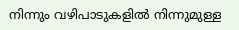നിന്നും വഴിപാടുകളിൽ നിന്നുമുള്ള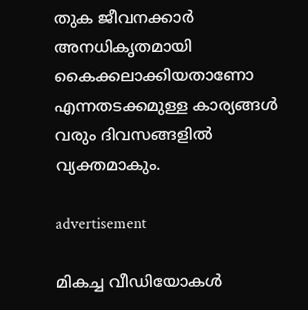തുക ജീവനക്കാർ അനധികൃതമായി കൈക്കലാക്കിയതാണോ എന്നതടക്കമുള്ള കാര്യങ്ങൾ വരും ദിവസങ്ങളിൽ വ്യക്തമാകും.

advertisement

മികച്ച വീഡിയോകൾ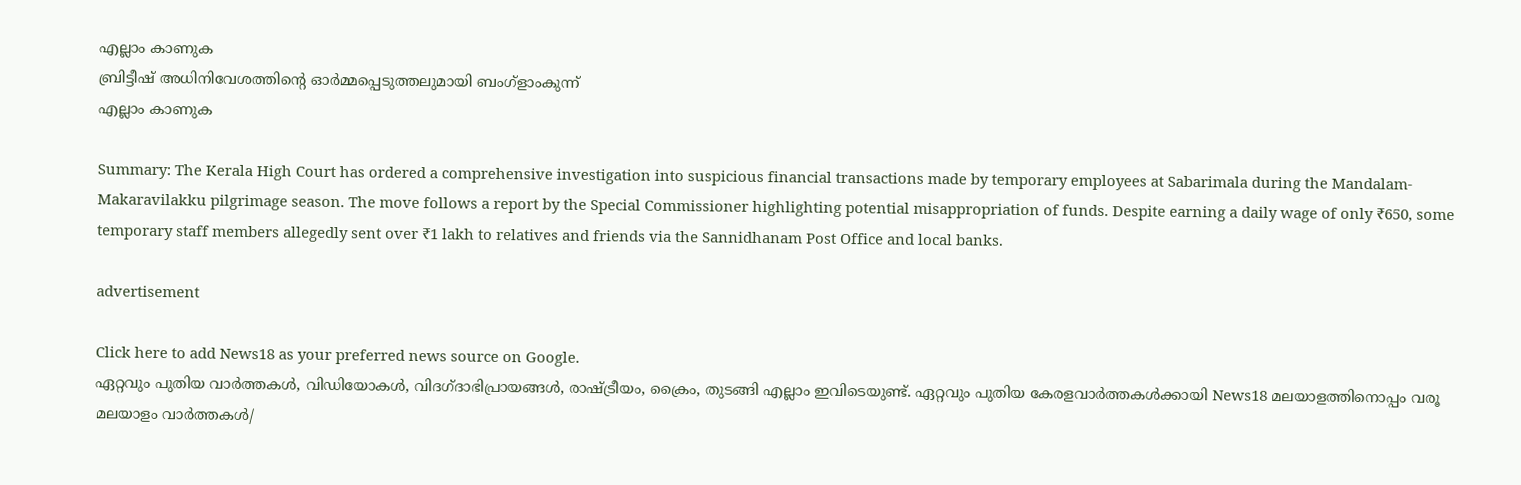എല്ലാം കാണുക
ബ്രിട്ടീഷ് അധിനിവേശത്തിൻ്റെ ഓർമ്മപ്പെടുത്തലുമായി ബംഗ്ളാംകുന്ന്
എല്ലാം കാണുക

Summary: The Kerala High Court has ordered a comprehensive investigation into suspicious financial transactions made by temporary employees at Sabarimala during the Mandalam-Makaravilakku pilgrimage season. The move follows a report by the Special Commissioner highlighting potential misappropriation of funds. Despite earning a daily wage of only ₹650, some temporary staff members allegedly sent over ₹1 lakh to relatives and friends via the Sannidhanam Post Office and local banks.

advertisement

Click here to add News18 as your preferred news source on Google.
ഏറ്റവും പുതിയ വാർത്തകൾ, വിഡിയോകൾ, വിദഗ്ദാഭിപ്രായങ്ങൾ, രാഷ്ട്രീയം, ക്രൈം, തുടങ്ങി എല്ലാം ഇവിടെയുണ്ട്. ഏറ്റവും പുതിയ കേരളവാർത്തകൾക്കായി News18 മലയാളത്തിനൊപ്പം വരൂ
മലയാളം വാർത്തകൾ/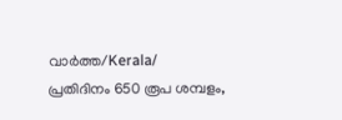വാർത്ത/Kerala/
പ്രതിദിനം 650 രൂപ ശമ്പളം,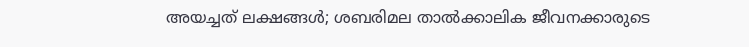അയച്ചത് ലക്ഷങ്ങൾ; ശബരിമല താൽക്കാലിക ജീവനക്കാരുടെ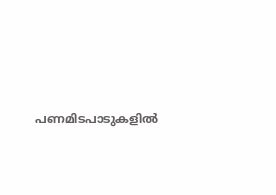പണമിടപാടുകളില്‍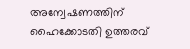അന്വേഷണത്തിന് ഹൈക്കോടതി ഉത്തരവ്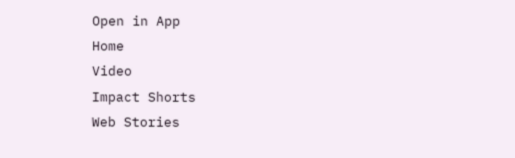Open in App
Home
Video
Impact Shorts
Web Stories